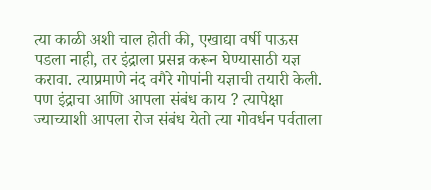त्या काळी अशी चाल होती की, एखाद्या वर्षी पाऊस पडला नाही, तर इंद्राला प्रसन्न करून घेण्यासाठी यज्ञ करावा. त्याप्रमाणे नंद वगैरे गोपांनी यज्ञाची तयारी केली. पण इंद्राचा आणि आपला संबंध काय ? त्यापेक्षा ज्याच्याशी आपला रोज संबंध येतो त्या गोवर्धन पर्वताला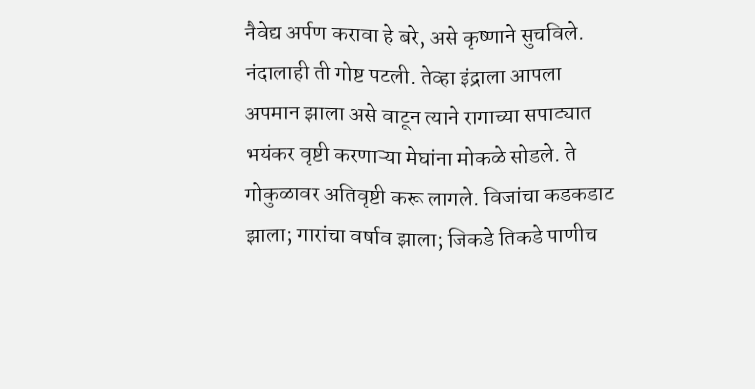नैवेद्य अर्पण करावा हे बरे, असे कृष्णाने सुचविले. नंदालाही ती गोष्ट पटली. तेव्हा इंद्राला आपला अपमान झाला असे वाटून त्याने रागाच्या सपाट्यात भयंकर वृष्टी करणाऱ्या मेघांना मोकळे सोडले. ते गोकुळावर अतिवृष्टी करू लागले. विजांचा कडकडाट झाला; गारांचा वर्षाव झाला; जिकडे तिकडे पाणीच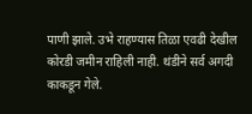पाणी झाले. उभे राहण्यास तिळा एवढी देखील कोरडी जमीन राहिली नाही. थंडीने सर्व अगदी काकडून गेले.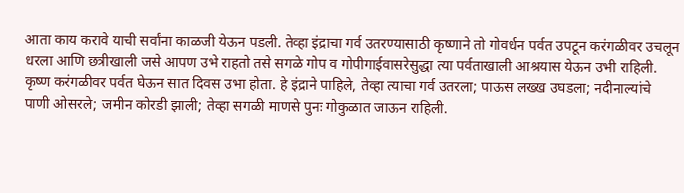आता काय करावे याची सर्वांना काळजी येऊन पडली. तेव्हा इंद्राचा गर्व उतरण्यासाठी कृष्णाने तो गोवर्धन पर्वत उपटून करंगळीवर उचलून धरला आणि छत्रीखाली जसे आपण उभे राहतो तसे सगळे गोप व गोपीगाईवासरेसुद्धा त्या पर्वताखाली आश्रयास येऊन उभी राहिली. कृष्ण करंगळीवर पर्वत घेऊन सात दिवस उभा होता. हे इंद्राने पाहिले, तेव्हा त्याचा गर्व उतरला; पाऊस लख्ख उघडला; नदीनाल्यांचे पाणी ओसरले; जमीन कोरडी झाली; तेव्हा सगळी माणसे पुनः गोकुळात जाऊन राहिली.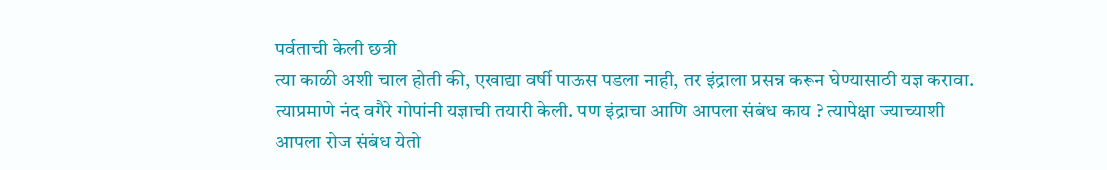पर्वताची केली छत्री
त्या काळी अशी चाल होती की, एखाद्या वर्षी पाऊस पडला नाही, तर इंद्राला प्रसन्न करून घेण्यासाठी यज्ञ करावा. त्याप्रमाणे नंद वगैरे गोपांनी यज्ञाची तयारी केली. पण इंद्राचा आणि आपला संबंध काय ? त्यापेक्षा ज्याच्याशी आपला रोज संबंध येतो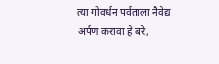त्या गोवर्धन पर्वताला नैवेद्य अर्पण करावा हे बरे,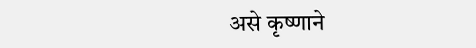असे कृष्णाने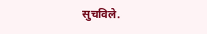सुचविले.